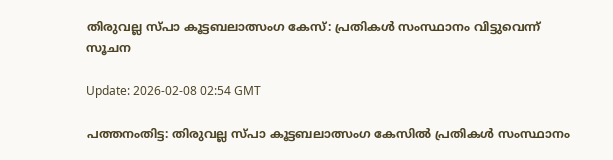തിരുവല്ല സ്പാ കൂട്ടബലാത്സംഗ കേസ്: പ്രതികള്‍ സംസ്ഥാനം വിട്ടുവെന്ന് സൂചന

Update: 2026-02-08 02:54 GMT

പത്തനംതിട്ട: തിരുവല്ല സ്പാ കൂട്ടബലാത്സംഗ കേസില്‍ പ്രതികള്‍ സംസ്ഥാനം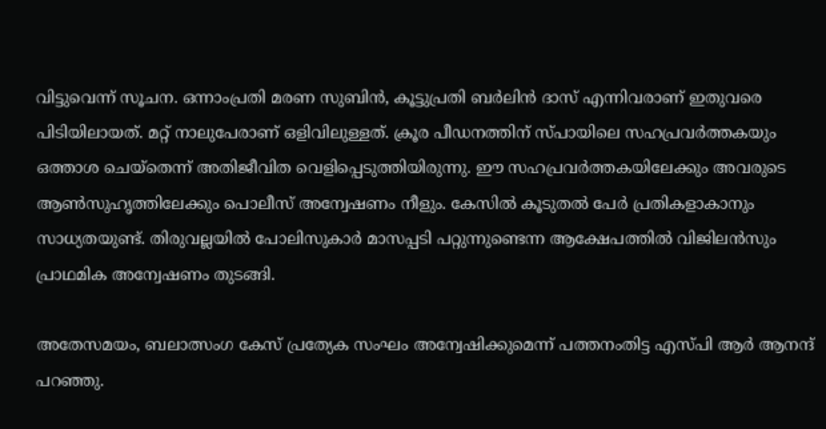വിട്ടുവെന്ന് സൂചന. ഒന്നാംപ്രതി മരണ സുബിന്‍, കൂട്ടുപ്രതി ബര്‍ലിന്‍ ദാസ് എന്നിവരാണ് ഇതുവരെ പിടിയിലായത്. മറ്റ് നാലുപേരാണ് ഒളിവിലുള്ളത്. ക്രൂര പീഡനത്തിന് സ്പായിലെ സഹപ്രവര്‍ത്തകയും ഒത്താശ ചെയ്‌തെന്ന് അതിജീവിത വെളിപ്പെടുത്തിയിരുന്നു. ഈ സഹപ്രവര്‍ത്തകയിലേക്കും അവരുടെ ആണ്‍സുഹൃത്തിലേക്കും പൊലീസ് അന്വേഷണം നീളും. കേസില്‍ കൂടുതല്‍ പേര്‍ പ്രതികളാകാനും സാധ്യതയുണ്ട്. തിരുവല്ലയില്‍ പോലിസുകാര്‍ മാസപ്പടി പറ്റുന്നുണ്ടെന്ന ആക്ഷേപത്തില്‍ വിജിലന്‍സും പ്രാഥമിക അന്വേഷണം തുടങ്ങി.

അതേസമയം, ബലാത്സംഗ കേസ് പ്രത്യേക സംഘം അന്വേഷിക്കുമെന്ന് പത്തനംതിട്ട എസ്പി ആര്‍ ആനന്ദ് പറഞ്ഞു.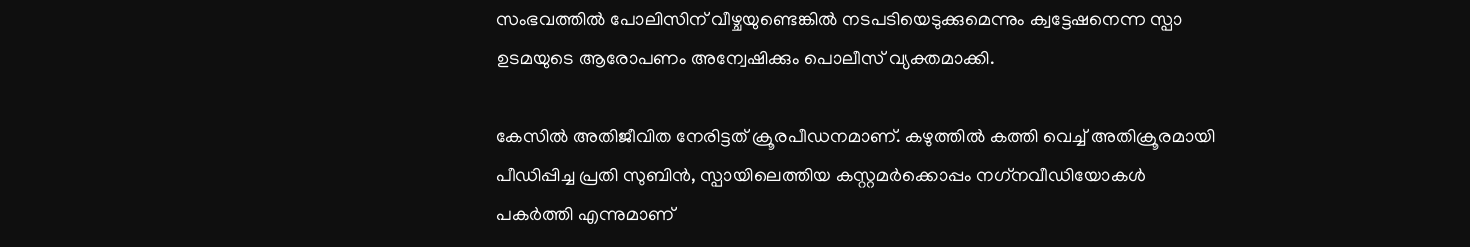സംഭവത്തില്‍ പോലിസിന് വീഴ്ചയുണ്ടെങ്കില്‍ നടപടിയെടുക്കുമെന്നും ക്വട്ടേഷനെന്ന സ്പാ ഉടമയുടെ ആരോപണം അന്വേഷിക്കും പൊലീസ് വ്യക്തമാക്കി.

കേസില്‍ അതിജീവിത നേരിട്ടത് ക്രൂരപീഡനമാണ്. കഴുത്തില്‍ കത്തി വെച്ച് അതിക്രൂരമായി പീഡിപ്പിച്ച പ്രതി സുബിന്‍, സ്പായിലെത്തിയ കസ്റ്റമര്‍ക്കൊപ്പം നഗ്‌നവീഡിയോകള്‍ പകര്‍ത്തി എന്നുമാണ്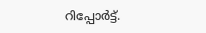റിപ്പോര്‍ട്ട്.